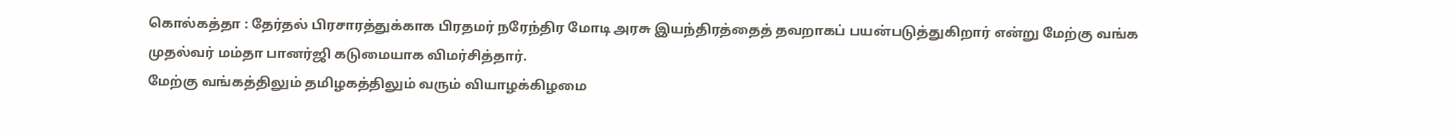கொல்கத்தா : தேர்தல் பிரசாரத்துக்காக பிரதமர் நரேந்திர மோடி அரசு இயந்திரத்தைத் தவறாகப் பயன்படுத்துகிறார் என்று மேற்கு வங்க முதல்வர் மம்தா பானர்ஜி கடுமையாக விமர்சித்தார்.
மேற்கு வங்கத்திலும் தமிழகத்திலும் வரும் வியாழக்கிழமை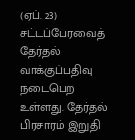(ஏப். 23) சட்டப்பேரவைத் தேர்தல் வாக்குப்பதிவு நடைபெற உள்ளது. தேர்தல் பிரசாரம் இறுதி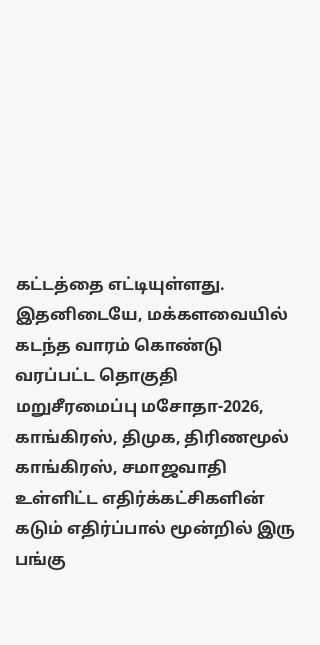கட்டத்தை எட்டியுள்ளது.
இதனிடையே, மக்களவையில் கடந்த வாரம் கொண்டு வரப்பட்ட தொகுதி மறுசீரமைப்பு மசோதா-2026, காங்கிரஸ், திமுக, திரிணமூல் காங்கிரஸ், சமாஜவாதி உள்ளிட்ட எதிர்க்கட்சிகளின் கடும் எதிர்ப்பால் மூன்றில் இரு பங்கு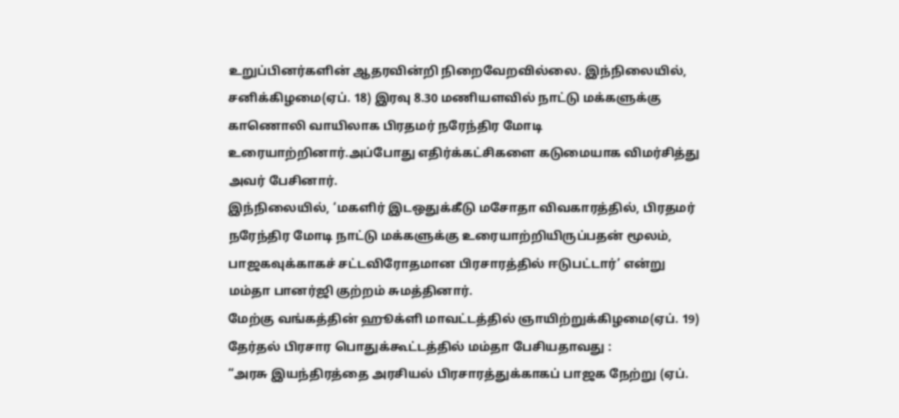உறுப்பினர்களின் ஆதரவின்றி நிறைவேறவில்லை. இந்நிலையில், சனிக்கிழமை(ஏப். 18) இரவு 8.30 மணியளவில் நாட்டு மக்களுக்கு காணொலி வாயிலாக பிரதமர் நரேந்திர மோடி உரையாற்றினார்.அப்போது எதிர்க்கட்சிகளை கடுமையாக விமர்சித்து அவர் பேசினார்.
இந்நிலையில், ‘மகளிர் இடஒதுக்கீடு மசோதா விவகாரத்தில், பிரதமர் நரேந்திர மோடி நாட்டு மக்களுக்கு உரையாற்றியிருப்பதன் மூலம், பாஜகவுக்காகச் சட்டவிரோதமான பிரசாரத்தில் ஈடுபட்டார்’ என்று மம்தா பானர்ஜி குற்றம் சுமத்தினார்.
மேற்கு வங்கத்தின் ஹூக்ளி மாவட்டத்தில் ஞாயிற்றுக்கிழமை(ஏப். 19) தேர்தல் பிரசார பொதுக்கூட்டத்தில் மம்தா பேசியதாவது :
“அரசு இயந்திரத்தை அரசியல் பிரசாரத்துக்காகப் பாஜக நேற்று (ஏப்.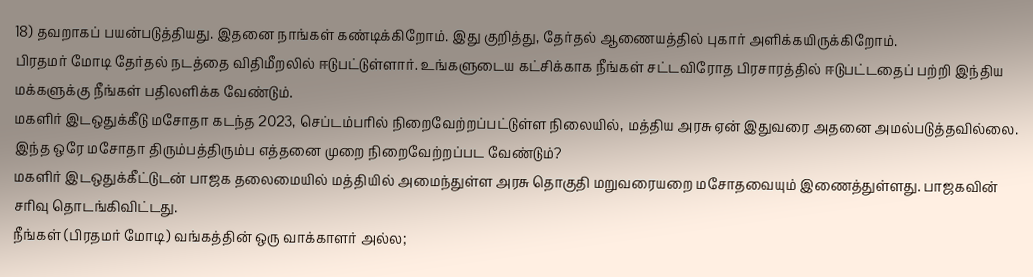18) தவறாகப் பயன்படுத்தியது. இதனை நாங்கள் கண்டிக்கிறோம். இது குறித்து, தேர்தல் ஆணையத்தில் புகார் அளிக்கயிருக்கிறோம்.
பிரதமர் மோடி தேர்தல் நடத்தை விதிமீறலில் ஈடுபட்டுள்ளார். உங்களுடைய கட்சிக்காக நீங்கள் சட்டவிரோத பிரசாரத்தில் ஈடுபட்டதைப் பற்றி இந்திய மக்களுக்கு நீங்கள் பதிலளிக்க வேண்டும்.
மகளிர் இடஒதுக்கீடு மசோதா கடந்த 2023, செப்டம்பரில் நிறைவேற்றப்பட்டுள்ள நிலையில், மத்திய அரசு ஏன் இதுவரை அதனை அமல்படுத்தவில்லை. இந்த ஒரே மசோதா திரும்பத்திரும்ப எத்தனை முறை நிறைவேற்றப்பட வேண்டும்?
மகளிர் இடஒதுக்கீட்டுடன் பாஜக தலைமையில் மத்தியில் அமைந்துள்ள அரசு தொகுதி மறுவரையறை மசோதவையும் இணைத்துள்ளது. பாஜகவின் சரிவு தொடங்கிவிட்டது.
நீங்கள் (பிரதமர் மோடி) வங்கத்தின் ஒரு வாக்காளர் அல்ல;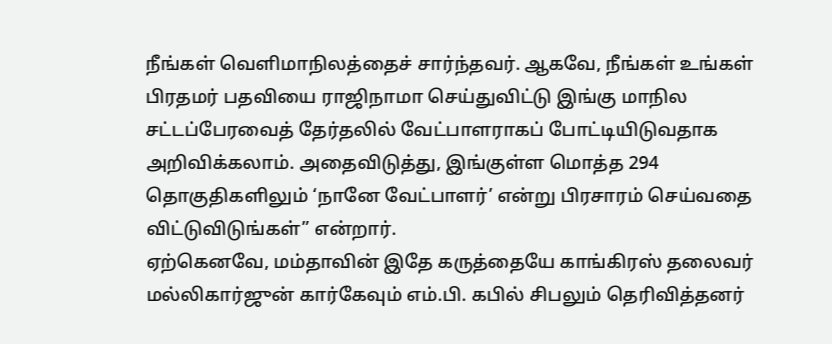நீங்கள் வெளிமாநிலத்தைச் சார்ந்தவர். ஆகவே, நீங்கள் உங்கள் பிரதமர் பதவியை ராஜிநாமா செய்துவிட்டு இங்கு மாநில சட்டப்பேரவைத் தேர்தலில் வேட்பாளராகப் போட்டியிடுவதாக அறிவிக்கலாம். அதைவிடுத்து, இங்குள்ள மொத்த 294 தொகுதிகளிலும் ‘நானே வேட்பாளர்’ என்று பிரசாரம் செய்வதை விட்டுவிடுங்கள்” என்றார்.
ஏற்கெனவே, மம்தாவின் இதே கருத்தையே காங்கிரஸ் தலைவர் மல்லிகார்ஜுன் கார்கேவும் எம்.பி. கபில் சிபலும் தெரிவித்தனர்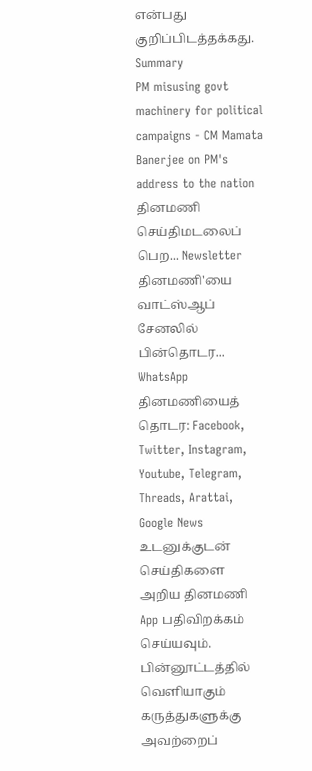என்பது குறிப்பிடத்தக்கது.
Summary
PM misusing govt machinery for political campaigns - CM Mamata Banerjee on PM's address to the nation
தினமணி செய்திமடலைப் பெற... Newsletter
தினமணி'யை வாட்ஸ்ஆப் சேனலில் பின்தொடர... WhatsApp
தினமணியைத் தொடர: Facebook, Twitter, Instagram, Youtube, Telegram, Threads, Arattai, Google News
உடனுக்குடன் செய்திகளை அறிய தினமணி App பதிவிறக்கம் செய்யவும்.
பின்னூட்டத்தில் வெளியாகும் கருத்துகளுக்கு அவற்றைப்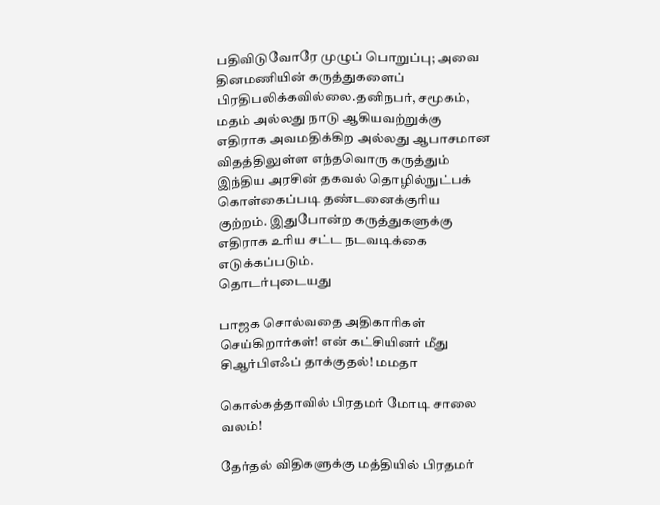பதிவிடுவோரே முழுப் பொறுப்பு; அவை தினமணியின் கருத்துகளைப் பிரதிபலிக்கவில்லை.தனிநபர், சமூகம், மதம் அல்லது நாடு ஆகியவற்றுக்கு எதிராக அவமதிக்கிற அல்லது ஆபாசமான விதத்திலுள்ள எந்தவொரு கருத்தும் இந்திய அரசின் தகவல் தொழில்நுட்பக் கொள்கைப்படி தண்டனைக்குரிய குற்றம். இதுபோன்ற கருத்துகளுக்கு எதிராக உரிய சட்ட நடவடிக்கை எடுக்கப்படும்.
தொடர்புடையது

பாஜக சொல்வதை அதிகாரிகள் செய்கிறார்கள்! என் கட்சியினர் மீது சிஆர்பிஎஃப் தாக்குதல்! மமதா

கொல்கத்தாவில் பிரதமர் மோடி சாலை வலம்!

தேர்தல் விதிகளுக்கு மத்தியில் பிரதமர்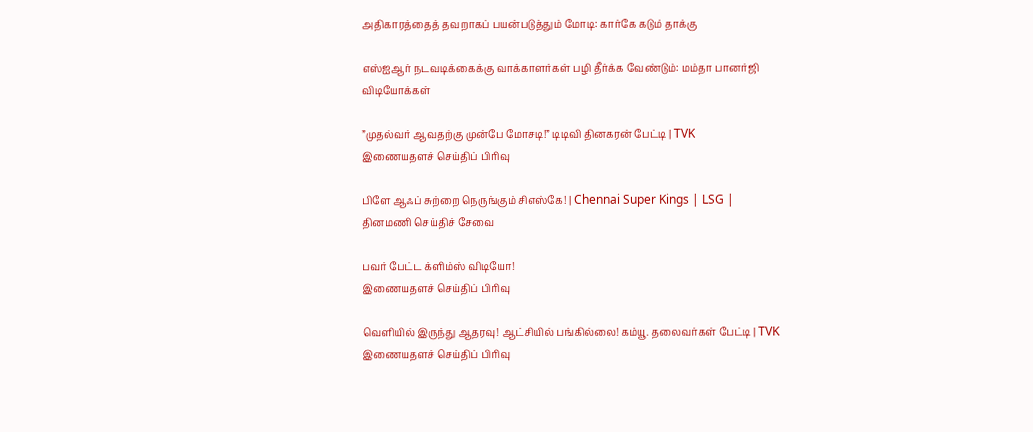அதிகாரத்தைத் தவறாகப் பயன்படுத்தும் மோடி: கார்கே கடும் தாக்கு

எஸ்ஐஆர் நடவடிக்கைக்கு வாக்காளர்கள் பழி தீர்க்க வேண்டும்: மம்தா பானர்ஜி
விடியோக்கள்

”முதல்வர் ஆவதற்கு முன்பே மோசடி!” டிடிவி தினகரன் பேட்டி | TVK
இணையதளச் செய்திப் பிரிவு

பிளே ஆஃப் சுற்றை நெருங்கும் சிஎஸ்கே! | Chennai Super Kings | LSG |
தினமணி செய்திச் சேவை

பவர் பேட்ட க்ளிம்ஸ் விடியோ!
இணையதளச் செய்திப் பிரிவு

வெளியில் இருந்து ஆதரவு! ஆட்சியில் பங்கில்லை! கம்யூ. தலைவர்கள் பேட்டி | TVK
இணையதளச் செய்திப் பிரிவு